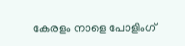കേരളം നാളെ പോളിംഗ്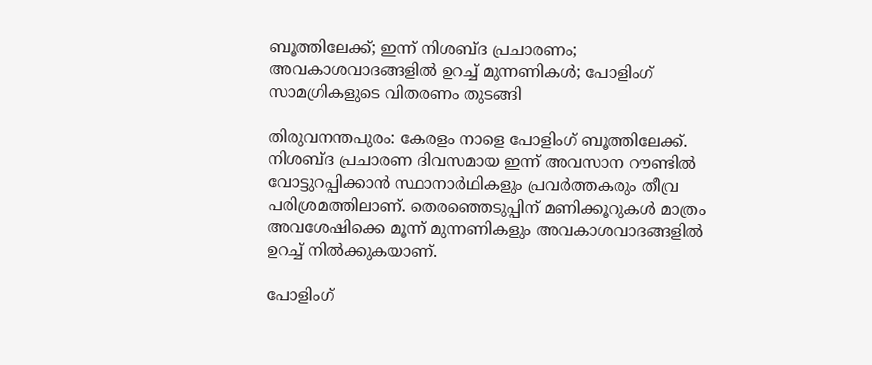ബൂത്തിലേക്ക്; ഇന്ന് നിശബ്ദ പ്രചാരണം; അവകാശവാദങ്ങളിൽ ഉറച്ച് മുന്നണികൾ; പോളിംഗ് സാമഗ്രികളുടെ വിതരണം തുടങ്ങി

തിരുവനന്തപുരം: കേരളം നാളെ പോളിംഗ് ബൂത്തിലേക്ക്. നിശബ്ദ പ്രചാരണ ദിവസമായ ഇന്ന് അവസാന റൗണ്ടില്‍ വോട്ടുറപ്പിക്കാന്‍ സ്ഥാനാര്‍ഥികളും പ്രവര്‍ത്തകരും തീവ്ര പരിശ്രമത്തിലാണ്. തെരഞ്ഞെടുപ്പിന് മണിക്കൂറുകള്‍ മാത്രം അവശേഷിക്കെ മൂന്ന് മുന്നണികളും അവകാശവാദങ്ങളില്‍ ഉറച്ച് നില്‍ക്കുകയാണ്.

പോളിംഗ്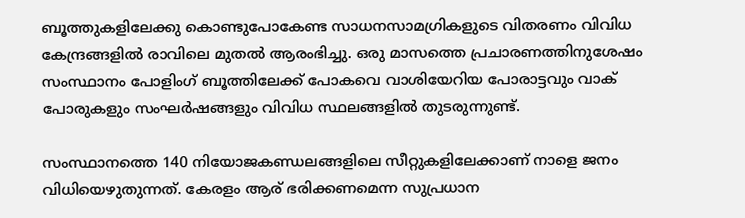ബൂത്തുകളിലേക്കു കൊണ്ടുപോകേണ്ട സാധനസാമഗ്രികളുടെ വിതരണം വിവിധ കേന്ദ്രങ്ങളില്‍ രാവിലെ മുതല്‍ ആരംഭിച്ചു. ഒരു മാസത്തെ പ്രചാരണത്തിനുശേഷം സംസ്ഥാനം പോളിംഗ് ബൂത്തിലേക്ക് പോകവെ വാശിയേറിയ പോരാട്ടവും വാക് പോരുകളും സംഘര്‍ഷങ്ങളും വിവിധ സ്ഥലങ്ങളില്‍ തുടരുന്നുണ്ട്.

സംസ്ഥാനത്തെ 140 നിയോജകണ്ഡലങ്ങളിലെ സീറ്റുകളിലേക്കാണ് നാളെ ജനം വിധിയെഴുതുന്നത്. കേരളം ആര് ഭരിക്കണമെന്ന സുപ്രധാന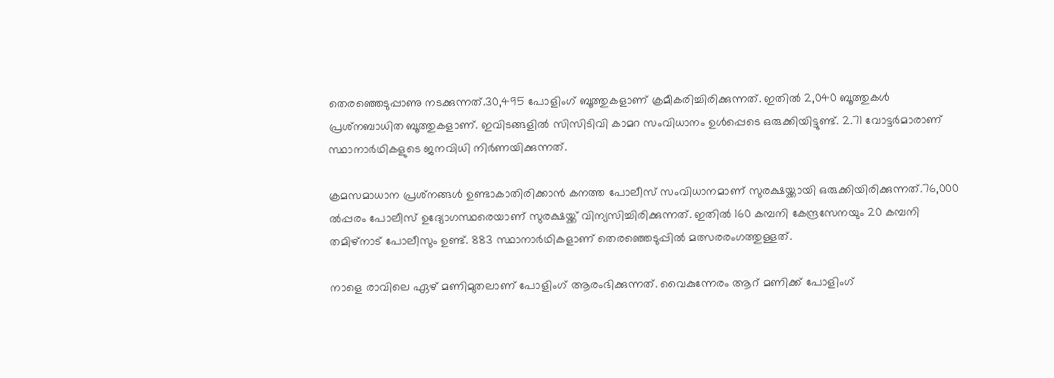തെരഞ്ഞെടുപ്പാണു നടക്കുന്നത്.30,495 പോളിംഗ് ബൂത്തുകളാണ് ക്രമീകരിച്ചിരിക്കുന്നത്. ഇതില്‍ 2,040 ബൂത്തുകള്‍ പ്രശ്‌നബാധിത ബൂത്തുകളാണ്. ഇവിടങ്ങളില്‍ സിസിടിവി കാമറ സംവിധാനം ഉള്‍പ്പെടെ ഒരുക്കിയിട്ടുണ്ട്. 2.71 വോട്ടര്‍മാരാണ് സ്ഥാനാര്‍ഥികളുടെ ജനവിധി നിര്‍ണയിക്കുന്നത്.

ക്രമസമാധാന പ്രശ്‌നങ്ങള്‍ ഉണ്ടാകാതിരിക്കാന്‍ കനത്ത പോലീസ് സംവിധാനമാണ് സുരക്ഷയ്ക്കായി ഒരുക്കിയിരിക്കുന്നത്.76,000 ല്‍പ്പരം പോലീസ് ഉദ്യോഗസ്ഥരെയാണ് സുരക്ഷയ്ക്ക് വിന്യസിച്ചിരിക്കുന്നത്. ഇതില്‍ 160 കമ്പനി കേന്ദ്രസേനയും 20 കമ്പനി തമിഴ്‌നാട് പോലീസും ഉണ്ട്. 883 സ്ഥാനാര്‍ഥികളാണ് തെരഞ്ഞെടുപ്പില്‍ മത്സരരംഗത്തുള്ളത്.

നാളെ രാവിലെ ഏഴ് മണിമുതലാണ് പോളിംഗ് ആരംഭിക്കുന്നത്. വൈകുന്നേരം ആറ് മണിക്ക് പോളിംഗ്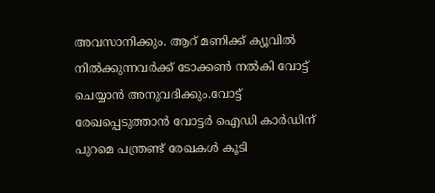അവസാനിക്കും. ആറ് മണിക്ക് ക്യൂവില്‍ നില്‍ക്കുന്നവര്‍ക്ക് ടോക്കണ്‍ നല്‍കി വോട്ട് ചെയ്യാന്‍ അനുവദിക്കും.വോട്ട് രേഖപ്പെടുത്താന്‍ വോട്ടര്‍ ഐഡി കാര്‍ഡിന് പുറമെ പന്ത്രണ്ട് രേഖകള്‍ കൂടി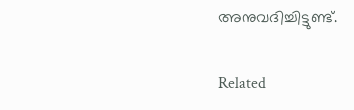അനുവദിച്ചിട്ടുണ്ട്.

Related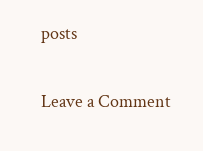posts

Leave a Comment